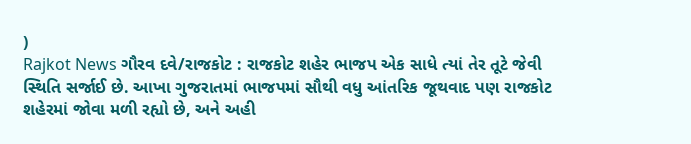)
Rajkot News ગૌરવ દવે/રાજકોટ : રાજકોટ શહેર ભાજપ એક સાધે ત્યાં તેર તૂટે જેવી સ્થિતિ સર્જાઈ છે. આખા ગુજરાતમાં ભાજપમાં સૌથી વધુ આંતરિક જૂથવાદ પણ રાજકોટ શહેરમાં જોવા મળી રહ્યો છે, અને અહી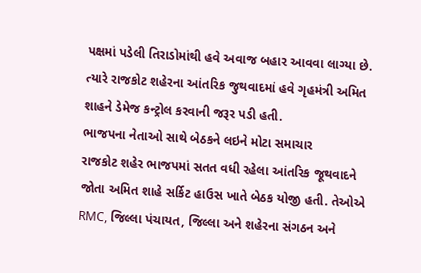પક્ષમાં પડેલી તિરાડોમાંથી હવે અવાજ બહાર આવવા લાગ્યા છે. ત્યારે રાજકોટ શહેરના આંતરિક જુથવાદમાં હવે ગૃહમંત્રી અમિત શાહને ડેમેજ કન્ટ્રોલ કરવાની જરૂર પડી હતી.
ભાજપના નેતાઓ સાથે બેઠકને લઇને મોટા સમાચાર
રાજકોટ શહેર ભાજપમાં સતત વધી રહેલા આંતરિક જૂથવાદને જોતા અમિત શાહે સર્કિટ હાઉસ ખાતે બેઠક યોજી હતી. તેઓએ RMC, જિલ્લા પંચાયત, જિલ્લા અને શહેરના સંગઠન અને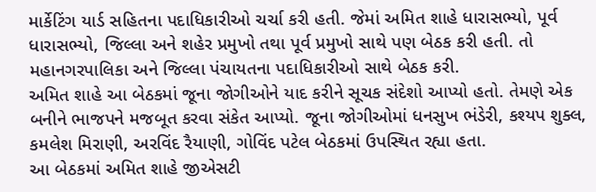માર્કેટિંગ યાર્ડ સહિતના પદાધિકારીઓ ચર્ચા કરી હતી. જેમાં અમિત શાહે ધારાસભ્યો, પૂર્વ ધારાસભ્યો, જિલ્લા અને શહેર પ્રમુખો તથા પૂર્વ પ્રમુખો સાથે પણ બેઠક કરી હતી. તો મહાનગરપાલિકા અને જિલ્લા પંચાયતના પદાધિકારીઓ સાથે બેઠક કરી.
અમિત શાહે આ બેઠકમાં જૂના જોગીઓને યાદ કરીને સૂચક સંદેશો આપ્યો હતો. તેમણે એક બનીને ભાજપને મજબૂત કરવા સંકેત આપ્યો. જૂના જોગીઓમાં ધનસુખ ભંડેરી, કશ્યપ શુક્લ, કમલેશ મિરાણી, અરવિંદ રૈયાણી, ગોવિંદ પટેલ બેઠકમાં ઉપસ્થિત રહ્યા હતા.
આ બેઠકમાં અમિત શાહે જીએસટી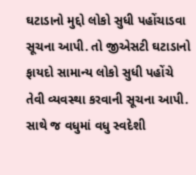ઘટાડાનો મુદ્દો લોકો સુધી પહોંચાડવા સૂચના આપી. તો જીએસટી ઘટાડાનો ફાયદો સામાન્ય લોકો સુધી પહોંચે તેવી વ્યવસ્થા કરવાની સૂચના આપી. સાથે જ વધુમાં વધુ સ્વદેશી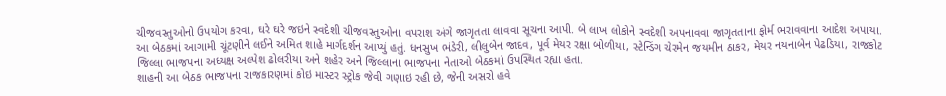ચીજવસ્તુઓનો ઉપયોગ કરવા, ઘરે ઘરે જઇને સ્વદેશી ચીજવસ્તુઓના વપરાશ અંગે જાગૃતતા લાવવા સૂચના આપી. બે લાખ લોકોને સ્વદેશી અપનાવવા જાગૃતતાના ફોર્મ ભરાવવાના આદેશ અપાયા.
આ બેઠકમાં આગામી ચૂંટણીને લઈને અમિત શાહે માર્ગદર્શન આપ્યું હતું. ધનસુખ ભંડેરી, લીલુબેન જાદવ, પૂર્વ મેયર રક્ષા બોળીયા, સ્ટેન્ડિંગ ચેરમેન જયમીન ઠાકર, મેયર નયનાબેન પેઢડિયા, રાજકોટ જિલ્લા ભાજપના અધ્યક્ષ અલ્પેશ ઢોલરીયા અને શહેર અને જિલ્લાના ભાજપના નેતાઓ બેઠકમાં ઉપસ્થિત રહ્યા હતા.
શાહની આ બેઠક ભાજપના રાજકારણમાં કોઇ માસ્ટર સ્ટ્રોક જેવી ગણાઇ રહી છે, જેની અસરો હવે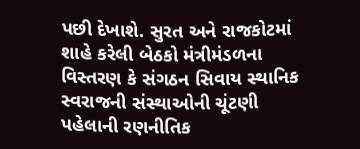પછી દેખાશે. સુરત અને રાજકોટમાં શાહે કરેલી બેઠકો મંત્રીમંડળના વિસ્તરણ કે સંગઠન સિવાય સ્થાનિક સ્વરાજની સંસ્થાઓની ચૂંટણી પહેલાની રણનીતિક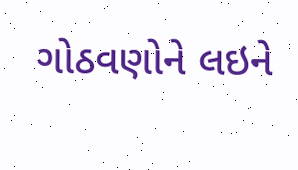ગોઠવણોને લઇને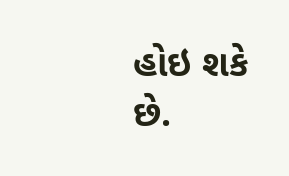હોઇ શકે છે.